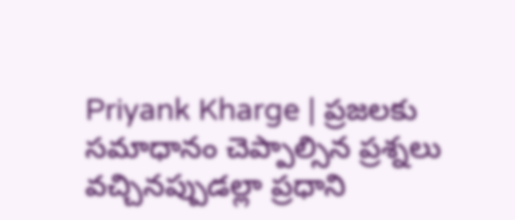Priyank Kharge | ప్రజలకు సమాధానం చెప్పాల్సిన ప్రశ్నలు వచ్చినప్పుడల్లా ప్రధాని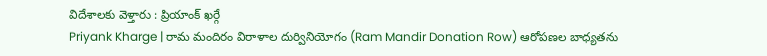విదేశాలకు వెళ్తారు : ప్రియాంక్ ఖర్గే
Priyank Kharge | రామ మందిరం విరాళాల దుర్వినియోగం (Ram Mandir Donation Row) ఆరోపణల బాధ్యతను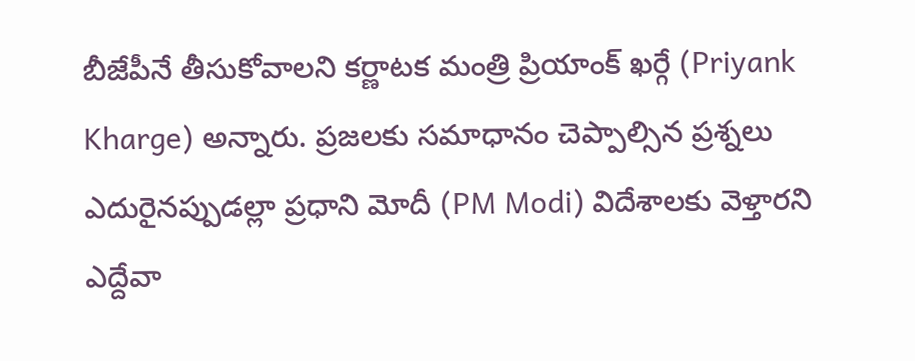బీజేపీనే తీసుకోవాలని కర్ణాటక మంత్రి ప్రియాంక్ ఖర్గే (Priyank Kharge) అన్నారు. ప్రజలకు సమాధానం చెప్పాల్సిన ప్రశ్నలు ఎదురైనప్పుడల్లా ప్రధాని మోదీ (PM Modi) విదేశాలకు వెళ్తారని ఎద్దేవా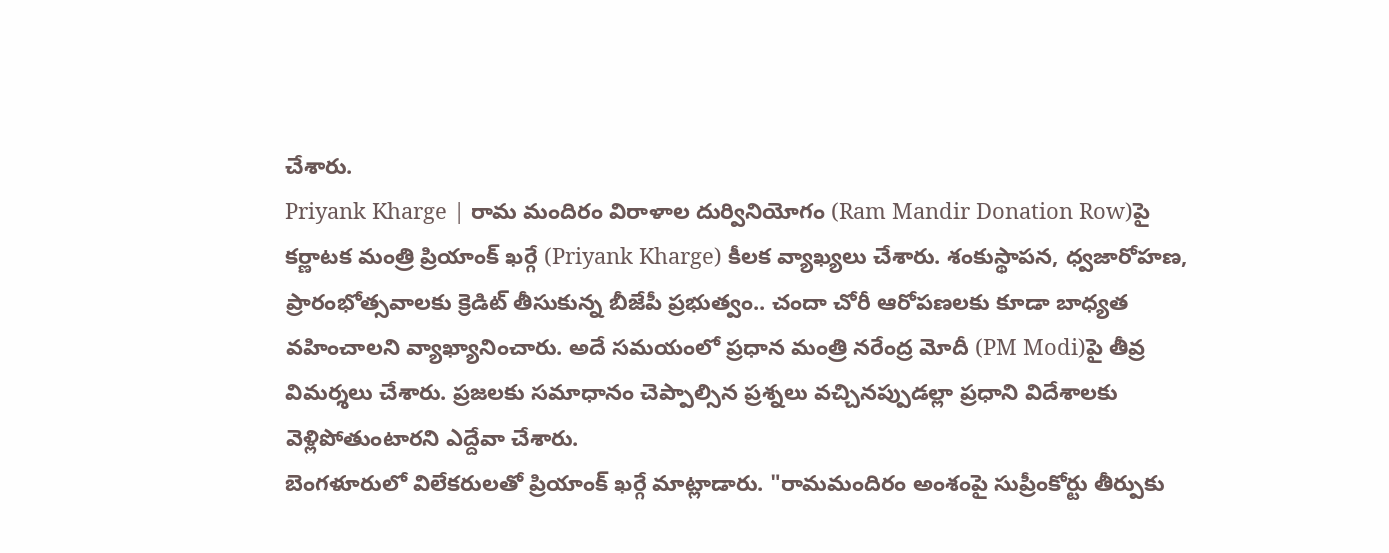చేశారు.
Priyank Kharge | రామ మందిరం విరాళాల దుర్వినియోగం (Ram Mandir Donation Row)పై కర్ణాటక మంత్రి ప్రియాంక్ ఖర్గే (Priyank Kharge) కీలక వ్యాఖ్యలు చేశారు. శంకుస్థాపన, ధ్వజారోహణ, ప్రారంభోత్సవాలకు క్రెడిట్ తీసుకున్న బీజేపీ ప్రభుత్వం.. చందా చోరీ ఆరోపణలకు కూడా బాధ్యత వహించాలని వ్యాఖ్యానించారు. అదే సమయంలో ప్రధాన మంత్రి నరేంద్ర మోదీ (PM Modi)పై తీవ్ర విమర్శలు చేశారు. ప్రజలకు సమాధానం చెప్పాల్సిన ప్రశ్నలు వచ్చినప్పుడల్లా ప్రధాని విదేశాలకు వెళ్లిపోతుంటారని ఎద్దేవా చేశారు.
బెంగళూరులో విలేకరులతో ప్రియాంక్ ఖర్గే మాట్లాడారు. "రామమందిరం అంశంపై సుప్రీంకోర్టు తీర్పుకు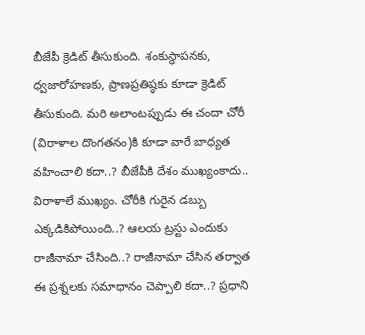బీజేపీ క్రెడిట్ తీసుకుంది. శంకుస్థాపనకు, ధ్వజారోహణకు, ప్రాణప్రతిష్ఠకు కూడా క్రెడిట్ తీసుకుంది. మరి అలాంటప్పుడు ఈ చందా చోరీ (విరాళాల దొంగతనం)కి కూడా వారే బాధ్యత వహించాలి కదా..? బీజేపీకి దేశం ముఖ్యంకాదు.. విరాళాలే ముఖ్యం. చోరీకి గురైన డబ్బు ఎక్కడికిపోయింది..? ఆలయ ట్రస్టు ఎందుకు రాజీనామా చేసింది..? రాజీనామా చేసిన తర్వాత ఈ ప్రశ్నలకు సమాధానం చెప్పాలి కదా..? ప్రధాని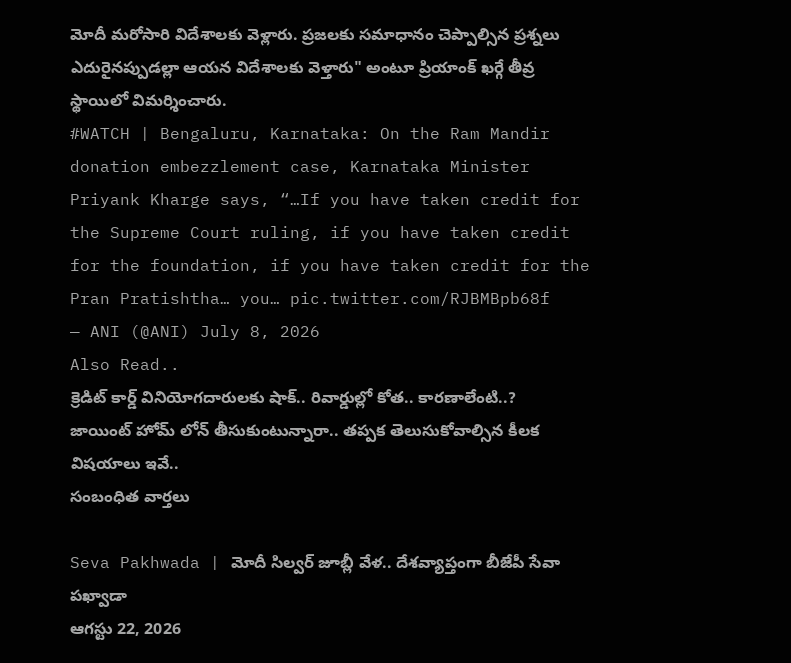మోదీ మరోసారి విదేశాలకు వెళ్లారు. ప్రజలకు సమాధానం చెప్పాల్సిన ప్రశ్నలు ఎదురైనప్పుడల్లా ఆయన విదేశాలకు వెళ్తారు" అంటూ ప్రియాంక్ ఖర్గే తీవ్ర స్థాయిలో విమర్శించారు.
#WATCH | Bengaluru, Karnataka: On the Ram Mandir donation embezzlement case, Karnataka Minister Priyank Kharge says, “…If you have taken credit for the Supreme Court ruling, if you have taken credit for the foundation, if you have taken credit for the Pran Pratishtha… you… pic.twitter.com/RJBMBpb68f
— ANI (@ANI) July 8, 2026
Also Read..
క్రెడిట్ కార్డ్ వినియోగదారులకు షాక్.. రివార్డుల్లో కోత.. కారణాలేంటి..?
జాయింట్ హోమ్ లోన్ తీసుకుంటున్నారా.. తప్పక తెలుసుకోవాల్సిన కీలక విషయాలు ఇవే..
సంబంధిత వార్తలు

Seva Pakhwada | మోదీ సిల్వర్ జూబ్లీ వేళ.. దేశవ్యాప్తంగా బీజేపీ సేవా పఖ్వాడా
ఆగస్టు 22, 2026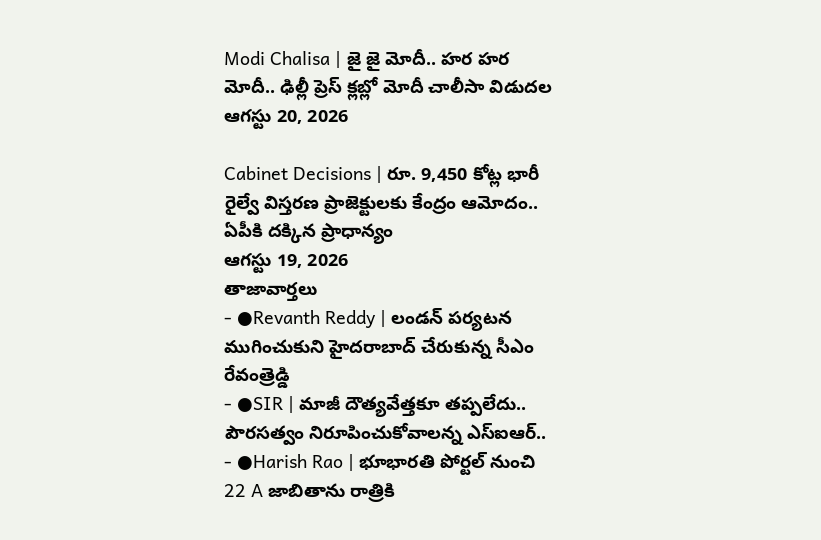Modi Chalisa | జై జై మోదీ.. హర హర మోదీ.. ఢిల్లీ ప్రెస్ క్లబ్లో మోదీ చాలీసా విడుదల
ఆగస్టు 20, 2026

Cabinet Decisions | రూ. 9,450 కోట్ల భారీ రైల్వే విస్తరణ ప్రాజెక్టులకు కేంద్రం ఆమోదం.. ఏపీకి దక్కిన ప్రాధాన్యం
ఆగస్టు 19, 2026
తాజావార్తలు
- ●Revanth Reddy | లండన్ పర్యటన ముగించుకుని హైదరాబాద్ చేరుకున్న సీఎం రేవంత్రెడ్డి
- ●SIR | మాజీ దౌత్యవేత్తకూ తప్పలేదు.. పౌరసత్వం నిరూపించుకోవాలన్న ఎస్ఐఆర్..
- ●Harish Rao | భూభారతి పోర్టల్ నుంచి 22 A జాబితాను రాత్రికి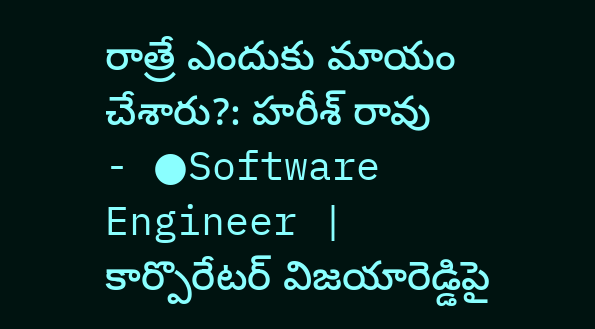రాత్రే ఎందుకు మాయం చేశారు?: హరీశ్ రావు
- ●Software Engineer | కార్పొరేటర్ విజయారెడ్డిపై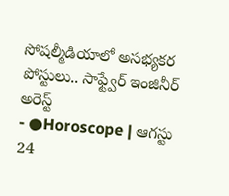సోషల్మీడియాలో అసభ్యకర పోస్టులు.. సాఫ్ట్వేర్ ఇంజినీర్ అరెస్ట్
- ●Horoscope | ఆగస్టు 24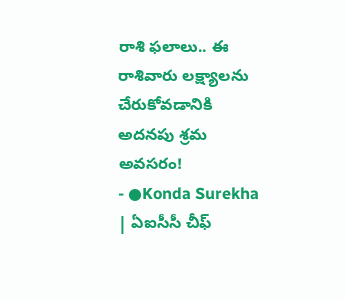రాశి ఫలాలు.. ఈ రాశివారు లక్ష్యాలను చేరుకోవడానికి అదనపు శ్రమ అవసరం!
- ●Konda Surekha | ఏఐసీసీ చీఫ్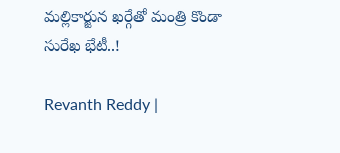మల్లికార్జున ఖర్గేతో మంత్రి కొండా సురేఖ భేటీ..!

Revanth Reddy |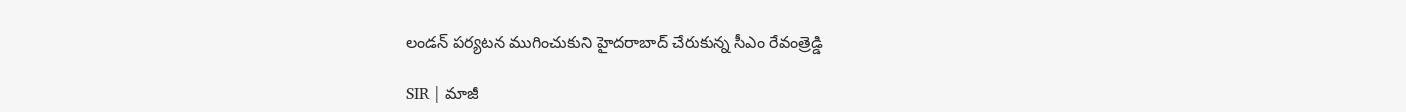లండన్ పర్యటన ముగించుకుని హైదరాబాద్ చేరుకున్న సీఎం రేవంత్రెడ్డి

SIR | మాజీ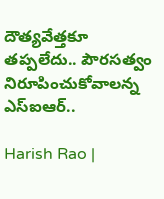దౌత్యవేత్తకూ తప్పలేదు.. పౌరసత్వం నిరూపించుకోవాలన్న ఎస్ఐఆర్..

Harish Rao |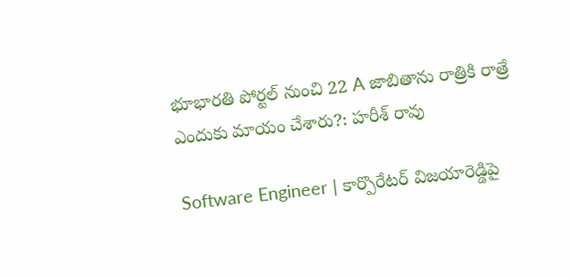భూభారతి పోర్టల్ నుంచి 22 A జాబితాను రాత్రికి రాత్రే ఎందుకు మాయం చేశారు?: హరీశ్ రావు

Software Engineer | కార్పొరేటర్ విజయారెడ్డిపై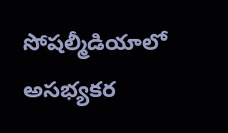సోషల్మీడియాలో అసభ్యకర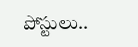పోస్టులు..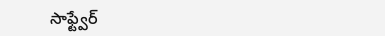సాఫ్ట్వేర్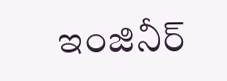ఇంజినీర్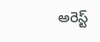అరెస్ట్